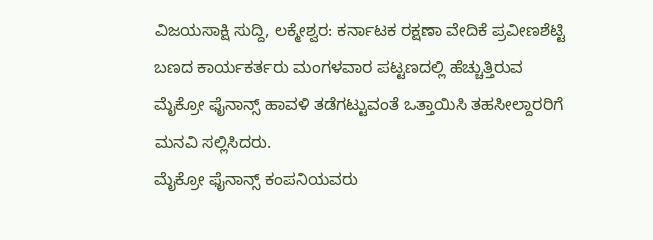ವಿಜಯಸಾಕ್ಷಿ ಸುದ್ದಿ, ಲಕ್ಮೇಶ್ವರ: ಕರ್ನಾಟಕ ರಕ್ಷಣಾ ವೇದಿಕೆ ಪ್ರವೀಣಶೆಟ್ಟಿ ಬಣದ ಕಾರ್ಯಕರ್ತರು ಮಂಗಳವಾರ ಪಟ್ಟಣದಲ್ಲಿ ಹೆಚ್ಚುತ್ತಿರುವ ಮೈಕ್ರೋ ಫೈನಾನ್ಸ್ ಹಾವಳಿ ತಡೆಗಟ್ಟುವಂತೆ ಒತ್ತಾಯಿಸಿ ತಹಸೀಲ್ದಾರರಿಗೆ ಮನವಿ ಸಲ್ಲಿಸಿದರು.
ಮೈಕ್ರೋ ಫೈನಾನ್ಸ್ ಕಂಪನಿಯವರು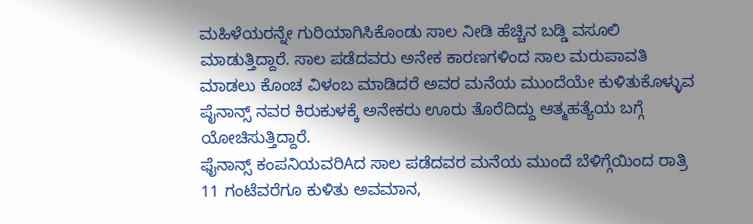ಮಹಿಳೆಯರನ್ನೇ ಗುರಿಯಾಗಿಸಿಕೊಂಡು ಸಾಲ ನೀಡಿ ಹೆಚ್ಚಿನ ಬಡ್ಡಿ ವಸೂಲಿ ಮಾಡುತ್ತಿದ್ದಾರೆ. ಸಾಲ ಪಡೆದವರು ಅನೇಕ ಕಾರಣಗಳಿಂದ ಸಾಲ ಮರುಪಾವತಿ ಮಾಡಲು ಕೊಂಚ ವಿಳಂಬ ಮಾಡಿದರೆ ಅವರ ಮನೆಯ ಮುಂದೆಯೇ ಕುಳಿತುಕೊಳ್ಳುವ ಪೈನಾನ್ಸ್ ನವರ ಕಿರುಕುಳಕ್ಕೆ ಅನೇಕರು ಊರು ತೊರೆದಿದ್ದು ಆತ್ಮಹತ್ಯೆಯ ಬಗ್ಗೆ ಯೋಚಿಸುತ್ತಿದ್ದಾರೆ.
ಫೈನಾನ್ಸ್ ಕಂಪನಿಯವರಿAದ ಸಾಲ ಪಡೆದವರ ಮನೆಯ ಮುಂದೆ ಬೆಳಿಗ್ಗೆಯಿಂದ ರಾತ್ರಿ 11 ಗಂಟೆವರೆಗೂ ಕುಳಿತು ಅವಮಾನ,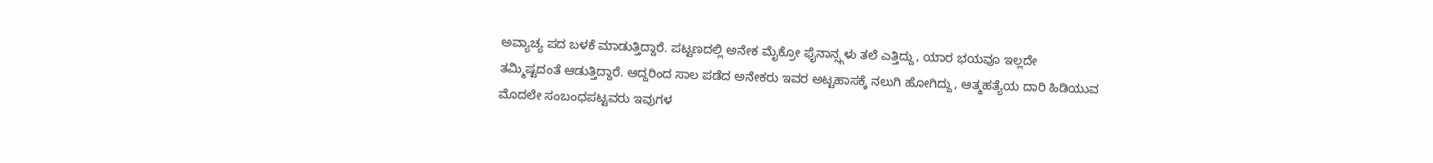ಅವ್ಯಾಚ್ಯ ಪದ ಬಳಕೆ ಮಾಡುತ್ತಿದ್ದಾರೆ. ಪಟ್ಟಣದಲ್ಲಿ ಅನೇಕ ಮೈಕ್ರೋ ಫೈನಾನ್ಸ್ಗಳು ತಲೆ ಎತ್ತಿದ್ದು, ಯಾರ ಭಯವೂ ಇಲ್ಲದೇ ತಮ್ಮಿಷ್ಟದಂತೆ ಆಡುತ್ತಿದ್ದಾರೆ. ಆದ್ದರಿಂದ ಸಾಲ ಪಡೆದ ಅನೇಕರು ಇವರ ಅಟ್ಟಹಾಸಕ್ಕೆ ನಲುಗಿ ಹೋಗಿದ್ದು, ಆತ್ಮಹತ್ಯೆಯ ದಾರಿ ಹಿಡಿಯುವ ಮೊದಲೇ ಸಂಬಂಧಪಟ್ಟವರು ಇವುಗಳ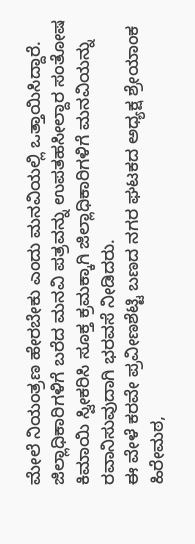ಮೇಲೆ ನಿಯಂತ್ರಣ ಹೇರಬೇಕು ಎಂದು ಮನವಿಯಲ್ಲಿ ಒತ್ತಾಯಿಸಿದ್ದಾರೆ.
ಜಿಲ್ಲಾಧಿಕಾರಿಗಳಿಗೆ ಬರೆದ ಮನವಿ ಪತ್ರವನ್ನು ಉಪತಹಸೀಲ್ದಾರ ಸಂತೋಷ ಕಿಮಾಯಿ ಸ್ವೀಕರಿಸಿ ಸೂಕ್ತ ಕ್ರಮಕ್ಕಾಗಿ ಜಿಲ್ಲಾಧಿಕಾರಿಗಳಿಗೆ ಮನವಿಯನ್ನು ರವಾನಿಸುವುದಾಗಿ ಭರವಸೆ ನೀಡಿದರು.
ಈ ವೇಳೆ ಕರವೇ ಪ್ರವೀಣಶೆಟ್ಟಿ ಬಣದ ನಗರ ಘಟಕದ ಅಧ್ಯಕ್ಷ ಶ್ರೇಯಾಂಕ ಹಿರೇಮಠ,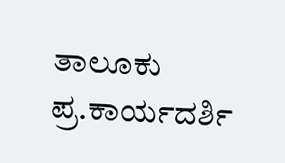ತಾಲೂಕು ಪ್ರ.ಕಾರ್ಯದರ್ಶಿ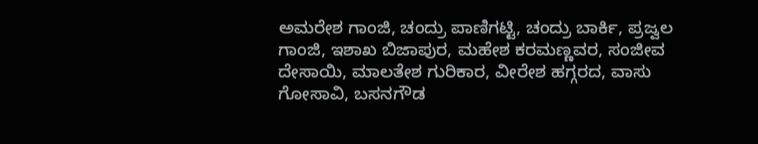ಅಮರೇಶ ಗಾಂಜಿ, ಚಂದ್ರು ಪಾಣಿಗಟ್ಟಿ, ಚಂದ್ರು ಬಾರ್ಕಿ, ಪ್ರಜ್ವಲ ಗಾಂಜಿ, ಇಶಾಖ ಬಿಜಾಪುರ, ಮಹೇಶ ಕರಮಣ್ಣವರ, ಸಂಜೀವ ದೇಸಾಯಿ, ಮಾಲತೇಶ ಗುರಿಕಾರ, ವೀರೇಶ ಹಗ್ಗರದ, ವಾಸು ಗೋಸಾವಿ, ಬಸನಗೌಡ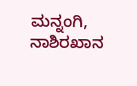ಮನ್ನಂಗಿ, ನಾಶಿರಖಾನ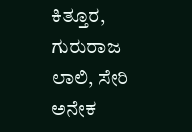ಕಿತ್ತೂರ, ಗುರುರಾಜ ಲಾಲಿ, ಸೇರಿ ಅನೇಕ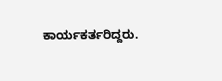ಕಾರ್ಯಕರ್ತರಿದ್ದರು.